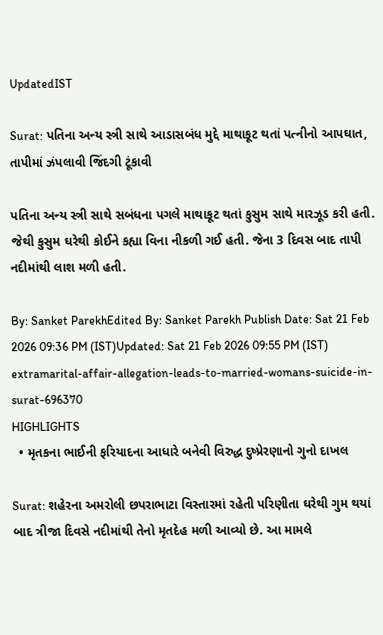UpdatedIST

Surat: પતિના અન્ય સ્ત્રી સાથે આડાસબંધ મુદ્દે માથાકૂટ થતાં પત્નીનો આપઘાત, તાપીમાં ઝંપલાવી જિંદગી ટૂંકાવી

પતિના અન્ય સ્ત્રી સાથે સબંધના પગલે માથાકૂટ થતાં કુસુમ સાથે મારઝૂડ કરી હતી. જેથી કુસુમ ઘરેથી કોઈને કહ્યા વિના નીકળી ગઈ હતી. જેના 3 દિવસ બાદ તાપી નદીમાંથી લાશ મળી હતી.

By: Sanket ParekhEdited By: Sanket Parekh Publish Date: Sat 21 Feb 2026 09:36 PM (IST)Updated: Sat 21 Feb 2026 09:55 PM (IST)
extramarital-affair-allegation-leads-to-married-womans-suicide-in-surat-696370
HIGHLIGHTS
  • મૃતકના ભાઈની ફરિયાદના આધારે બનેવી વિરુદ્ધ દુષ્પ્રેરણાનો ગુનો દાખલ

Surat: શહેરના અમરોલી છપરાભાટા વિસ્તારમાં રહેતી પરિણીતા ઘરેથી ગુમ થયાં બાદ ત્રીજા દિવસે નદીમાંથી તેનો મૃતદેહ મળી આવ્યો છે. આ મામલે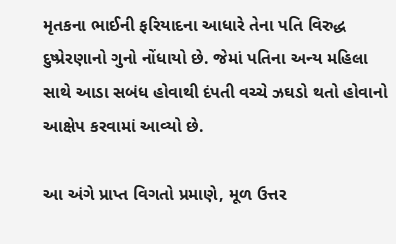મૃતકના ભાઈની ફરિયાદના આધારે તેના પતિ વિરુદ્ધ દુષ્પ્રેરણાનો ગુનો નોંધાયો છે. જેમાં પતિના અન્ય મહિલા સાથે આડા સબંધ હોવાથી દંપતી વચ્ચે ઝઘડો થતો હોવાનો આક્ષેપ કરવામાં આવ્યો છે.

આ અંગે પ્રાપ્ત વિગતો પ્રમાણે, મૂળ ઉત્તર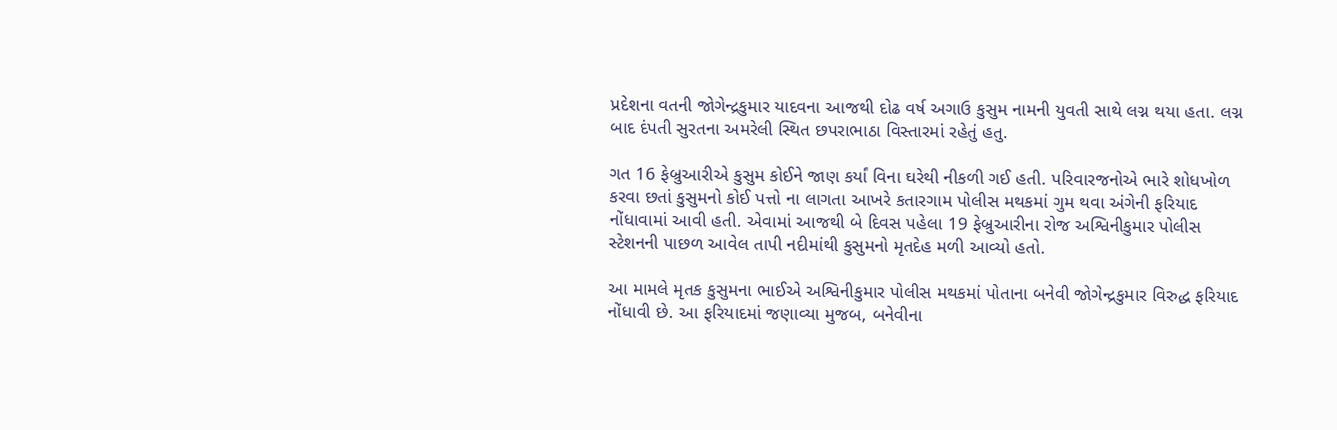પ્રદેશના વતની જોગેન્દ્રકુમાર યાદવના આજથી દોઢ વર્ષ અગાઉ કુસુમ નામની યુવતી સાથે લગ્ન થયા હતા. લગ્ન બાદ દંપતી સુરતના અમરેલી સ્થિત છપરાભાઠા વિસ્તારમાં રહેતું હતુ.

ગત 16 ફેબ્રુઆરીએ કુસુમ કોઈને જાણ કર્યાં વિના ઘરેથી નીકળી ગઈ હતી. પરિવારજનોએ ભારે શોધખોળ કરવા છતાં કુસુમનો કોઈ પત્તો ના લાગતા આખરે કતારગામ પોલીસ મથકમાં ગુમ થવા અંગેની ફરિયાદ નોંધાવામાં આવી હતી. એવામાં આજથી બે દિવસ પહેલા 19 ફેબ્રુઆરીના રોજ અશ્વિનીકુમાર પોલીસ સ્ટેશનની પાછળ આવેલ તાપી નદીમાંથી કુસુમનો મૃતદેહ મળી આવ્યો હતો.

આ મામલે મૃતક કુસુમના ભાઈએ અશ્વિનીકુમાર પોલીસ મથકમાં પોતાના બનેવી જોગેન્દ્રકુમાર વિરુદ્ધ ફરિયાદ નોંધાવી છે. આ ફરિયાદમાં જણાવ્યા મુજબ, બનેવીના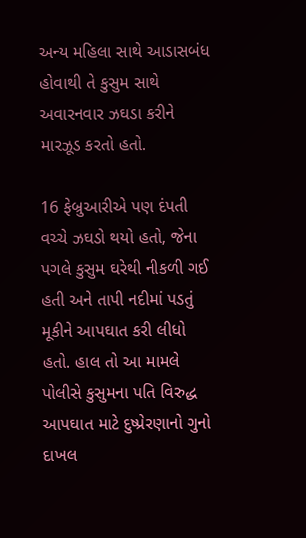અન્ય મહિલા સાથે આડાસબંધ હોવાથી તે કુસુમ સાથે અવારનવાર ઝઘડા કરીને મારઝૂડ કરતો હતો.

16 ફેબ્રુઆરીએ પણ દંપતી વચ્ચે ઝઘડો થયો હતો, જેના પગલે કુસુમ ઘરેથી નીકળી ગઈ હતી અને તાપી નદીમાં પડતું મૂકીને આપઘાત કરી લીધો હતો. હાલ તો આ મામલે પોલીસે કુસુમના પતિ વિરુદ્ધ આપઘાત માટે દુષ્પ્રેરણાનો ગુનો દાખલ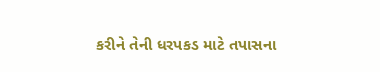કરીને તેની ધરપકડ માટે તપાસના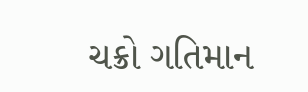ચક્રો ગતિમાન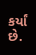કર્યાં છે.